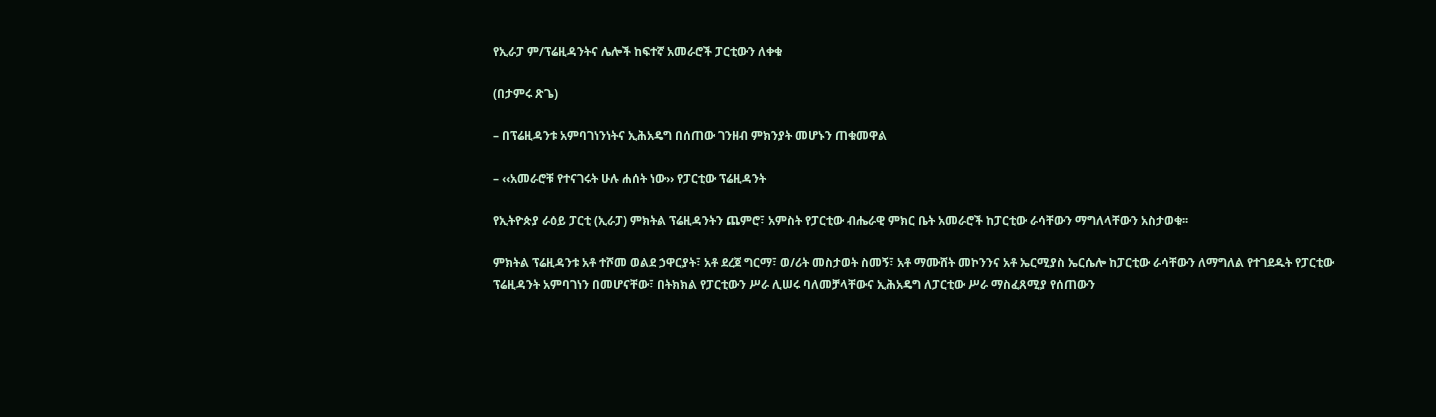የኢራፓ ም/ፕሬዚዳንትና ሌሎች ከፍተኛ አመራሮች ፓርቲውን ለቀቁ

(በታምሩ ጽጌ)

– በፕሬዚዳንቱ አምባገነንነትና ኢሕአዴግ በሰጠው ገንዘብ ምክንያት መሆኑን ጠቁመዋል

– ‹‹አመራሮቹ የተናገሩት ሁሉ ሐሰት ነው›› የፓርቲው ፕሬዚዳንት

የኢትዮጵያ ራዕይ ፓርቲ (ኢራፓ) ምክትል ፕሬዚዳንትን ጨምሮ፣ አምስት የፓርቲው ብሔራዊ ምክር ቤት አመራሮች ከፓርቲው ራሳቸውን ማግለላቸውን አስታወቁ፡፡

ምክትል ፕሬዚዳንቱ አቶ ተሾመ ወልደ ኃዋርያት፣ አቶ ደረጀ ግርማ፣ ወ/ሪት መስታወት ስመኝ፣ አቶ ማሙሸት መኮንንና አቶ ኤርሚያስ ኤርሴሎ ከፓርቲው ራሳቸውን ለማግለል የተገደዱት የፓርቲው ፕሬዚዳንት አምባገነን በመሆናቸው፣ በትክክል የፓርቲውን ሥራ ሊሠሩ ባለመቻላቸውና ኢሕአዴግ ለፓርቲው ሥራ ማስፈጸሚያ የሰጠውን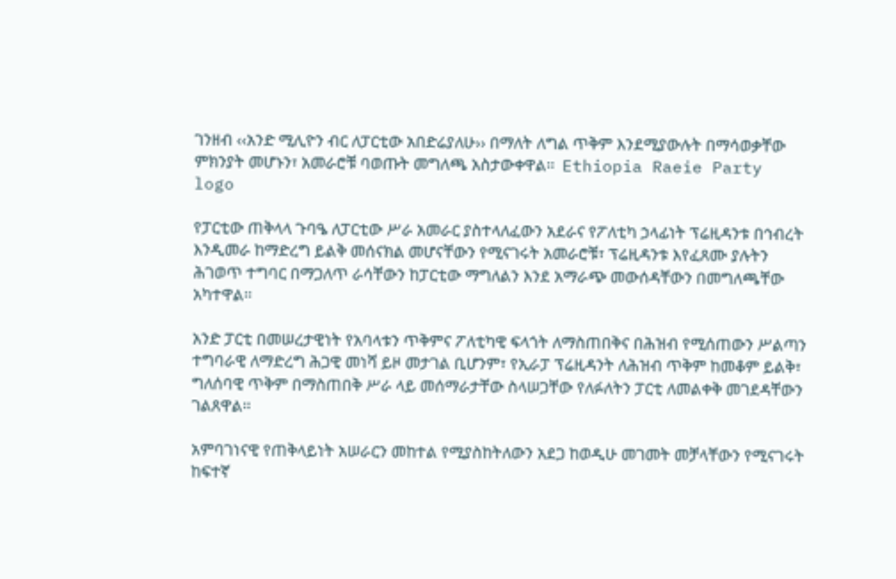ገንዘብ ‹‹አንድ ሚሊዮን ብር ለፓርቲው አበድሬያለሁ›› በማለት ለግል ጥቅም እንደሚያውሉት በማሳወቃቸው ምክንያት መሆኑን፣ አመራሮቹ ባወጡት መግለጫ አስታውቀዋል፡፡  Ethiopia Raeie Party logo

የፓርቲው ጠቅላላ ጉባዔ ለፓርቲው ሥራ አመራር ያስተላለፈውን አደራና የፖለቲካ ኃላፊነት ፕሬዚዳንቱ በኅብረት እንዲመራ ከማድረግ ይልቅ መሰናክል መሆናቸውን የሚናገሩት አመራሮቹ፣ ፕሬዚዳንቱ እየፈጸሙ ያሉትን ሕገወጥ ተግባር በማጋለጥ ራሳቸውን ከፓርቲው ማግለልን እንደ አማራጭ መውሰዳቸውን በመግለጫቸው አካተዋል፡፡

አንድ ፓርቲ በመሠረታዊነት የአባላቱን ጥቅምና ፖለቲካዊ ፍላጎት ለማስጠበቅና በሕዝብ የሚሰጠውን ሥልጣን ተግባራዊ ለማድረግ ሕጋዊ መነሻ ይዞ መታገል ቢሆንም፣ የኢራፓ ፕሬዚዳንት ለሕዝብ ጥቅም ከመቆም ይልቅ፣ ግለሰባዊ ጥቅም በማስጠበቅ ሥራ ላይ መሰማራታቸው ስላሠጋቸው የለፉለትን ፓርቲ ለመልቀቅ መገደዳቸውን ገልጸዋል፡፡

አምባገነናዊ የጠቅላይነት አሠራርን መከተል የሚያስከትለውን አደጋ ከወዲሁ መገመት መቻላቸውን የሚናገሩት ከፍተኛ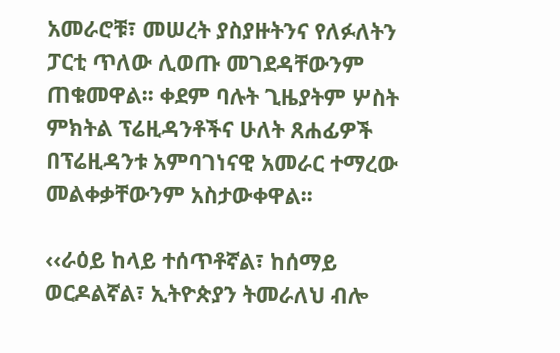አመራሮቹ፣ መሠረት ያስያዙትንና የለፉለትን ፓርቲ ጥለው ሊወጡ መገደዳቸውንም ጠቁመዋል፡፡ ቀደም ባሉት ጊዜያትም ሦስት ምክትል ፕሬዚዳንቶችና ሁለት ጸሐፊዎች በፕሬዚዳንቱ አምባገነናዊ አመራር ተማረው መልቀቃቸውንም አስታውቀዋል፡፡

‹‹ራዕይ ከላይ ተሰጥቶኛል፣ ከሰማይ ወርዶልኛል፣ ኢትዮጵያን ትመራለህ ብሎ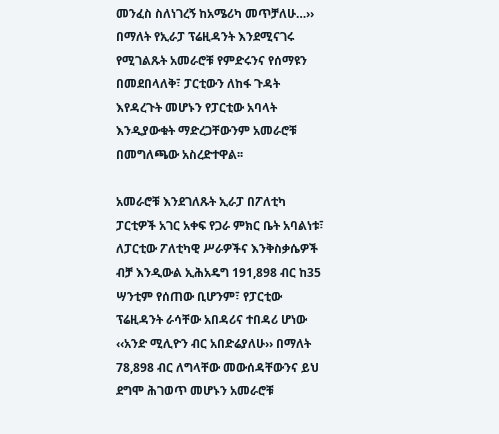መንፈስ ስለነገረኝ ከአሜሪካ መጥቻለሁ…›› በማለት የኢራፓ ፕሬዚዳንት እንደሚናገሩ የሚገልጹት አመራሮቹ የምድሩንና የሰማዩን በመደበላለቅ፣ ፓርቲውን ለከፋ ጉዳት እየዳረጉት መሆኑን የፓርቲው አባላት እንዲያውቁት ማድረጋቸውንም አመራሮቹ በመግለጫው አስረድተዋል፡፡

አመራሮቹ እንደገለጹት ኢራፓ በፖለቲካ ፓርቲዎች አገር አቀፍ የጋራ ምክር ቤት አባልነቱ፣ ለፓርቲው ፖለቲካዊ ሥራዎችና እንቅስቃሴዎች ብቻ እንዲውል ኢሕአዴግ 191,898 ብር ከ35 ሣንቲም የሰጠው ቢሆንም፣ የፓርቲው ፕሬዚዳንት ራሳቸው አበዳሪና ተበዳሪ ሆነው ‹‹አንድ ሚሊዮን ብር አበድሬያለሁ›› በማለት 78,898 ብር ለግላቸው መውሰዳቸውንና ይህ ደግሞ ሕገወጥ መሆኑን አመራሮቹ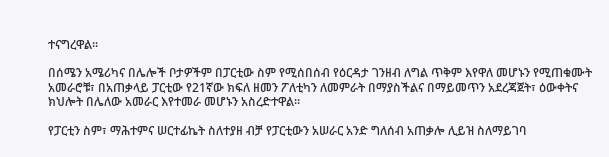ተናግረዋል፡፡

በሰሜን አሜሪካና በሌሎች ቦታዎችም በፓርቲው ስም የሚሰበሰብ የዕርዳታ ገንዘብ ለግል ጥቅም እየዋለ መሆኑን የሚጠቁሙት አመራሮቹ፣ በአጠቃላይ ፓርቲው የ21ኛው ክፍለ ዘመን ፖለቲካን ለመምራት በማያስችልና በማይመጥን አደረጃጀት፣ ዕውቀትና ክህሎት በሌለው አመራር እየተመራ መሆኑን አስረድተዋል፡፡

የፓርቲን ስም፣ ማሕተምና ሠርተፊኬት ስለተያዘ ብቻ የፓርቲውን አሠራር አንድ ግለሰብ አጠቃሎ ሊይዝ ስለማይገባ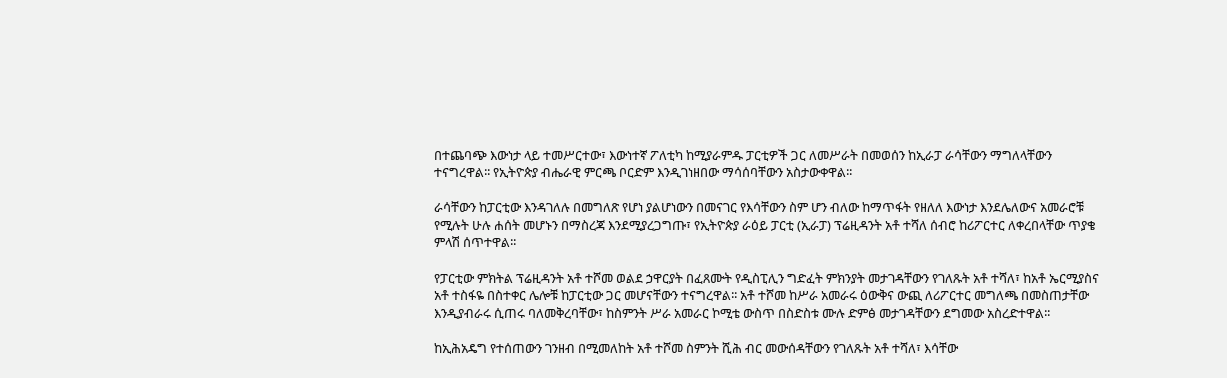በተጨባጭ እውነታ ላይ ተመሥርተው፣ እውነተኛ ፖለቲካ ከሚያራምዱ ፓርቲዎች ጋር ለመሥራት በመወሰን ከኢራፓ ራሳቸውን ማግለላቸውን ተናግረዋል፡፡ የኢትዮጵያ ብሔራዊ ምርጫ ቦርድም እንዲገነዘበው ማሳሰባቸውን አስታውቀዋል፡፡

ራሳቸውን ከፓርቲው እንዳገለሉ በመግለጽ የሆነ ያልሆነውን በመናገር የእሳቸውን ስም ሆን ብለው ከማጥፋት የዘለለ እውነታ እንደሌለውና አመራሮቹ የሚሉት ሁሉ ሐሰት መሆኑን በማስረጃ እንደሚያረጋግጡ፣ የኢትዮጵያ ራዕይ ፓርቲ (ኢራፓ) ፕሬዚዳንት አቶ ተሻለ ሰብሮ ከሪፖርተር ለቀረበላቸው ጥያቄ ምላሽ ሰጥተዋል፡፡

የፓርቲው ምክትል ፕሬዚዳንት አቶ ተሾመ ወልደ ኃዋርያት በፈጸሙት የዲስፒሊን ግድፈት ምክንያት መታገዳቸውን የገለጹት አቶ ተሻለ፣ ከአቶ ኤርሚያስና አቶ ተስፋዬ በስተቀር ሌሎቹ ከፓርቲው ጋር መሆናቸውን ተናግረዋል፡፡ አቶ ተሾመ ከሥራ አመራሩ ዕውቅና ውጪ ለሪፖርተር መግለጫ በመስጠታቸው እንዲያብራሩ ሲጠሩ ባለመቅረባቸው፣ ከስምንት ሥራ አመራር ኮሚቴ ውስጥ በስድስቱ ሙሉ ድምፅ መታገዳቸውን ደግመው አስረድተዋል፡፡

ከኢሕአዴግ የተሰጠውን ገንዘብ በሚመለከት አቶ ተሾመ ስምንት ሺሕ ብር መውሰዳቸውን የገለጹት አቶ ተሻለ፣ እሳቸው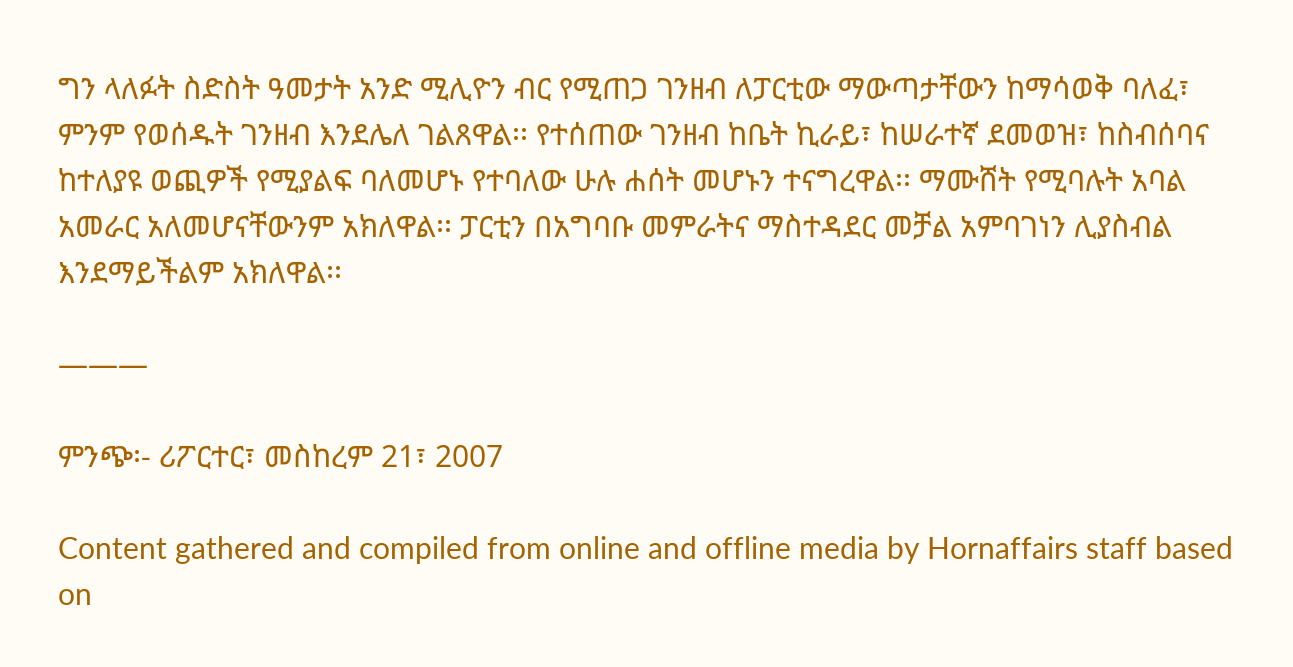ግን ላለፉት ስድስት ዓመታት አንድ ሚሊዮን ብር የሚጠጋ ገንዘብ ለፓርቲው ማውጣታቸውን ከማሳወቅ ባለፈ፣ ምንም የወሰዱት ገንዘብ እንደሌለ ገልጸዋል፡፡ የተሰጠው ገንዘብ ከቤት ኪራይ፣ ከሠራተኛ ደመወዝ፣ ከስብሰባና ከተለያዩ ወጪዎች የሚያልፍ ባለመሆኑ የተባለው ሁሉ ሐሰት መሆኑን ተናግረዋል፡፡ ማሙሸት የሚባሉት አባል አመራር አለመሆናቸውንም አክለዋል፡፡ ፓርቲን በአግባቡ መምራትና ማስተዳደር መቻል አምባገነን ሊያስብል እንደማይችልም አክለዋል፡፡

———

ምንጭ፡- ሪፖርተር፣ መስከረም 21፣ 2007

Content gathered and compiled from online and offline media by Hornaffairs staff based on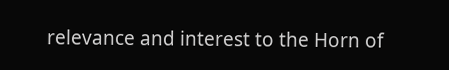relevance and interest to the Horn of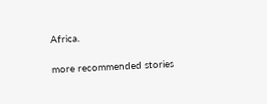Africa.

more recommended stories